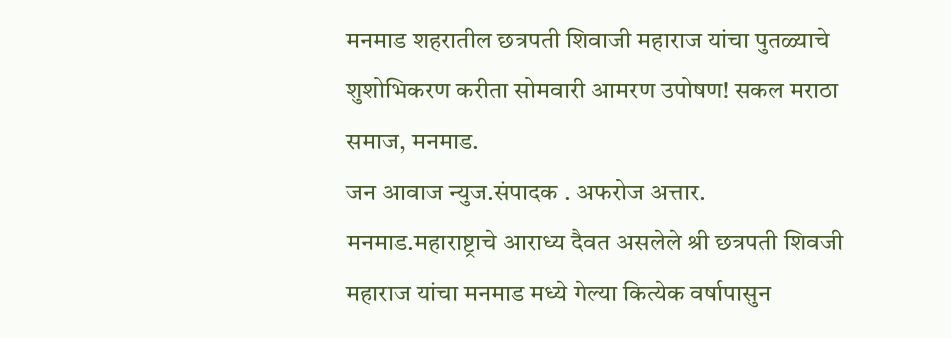मनमाड शहरातील छत्रपती शिवाजी महाराज यांचा पुतळ्याचे शुशोभिकरण करीता सोमवारी आमरण उपोषण! सकल मराठा समाज, मनमाड.
जन आवाज न्युज.संपादक . अफरोज अत्तार.
मनमाड.महाराष्ट्राचे आराध्य दैवत असलेले श्री छत्रपती शिवजी महाराज यांचा मनमाड मध्ये गेल्या कित्येक वर्षापासुन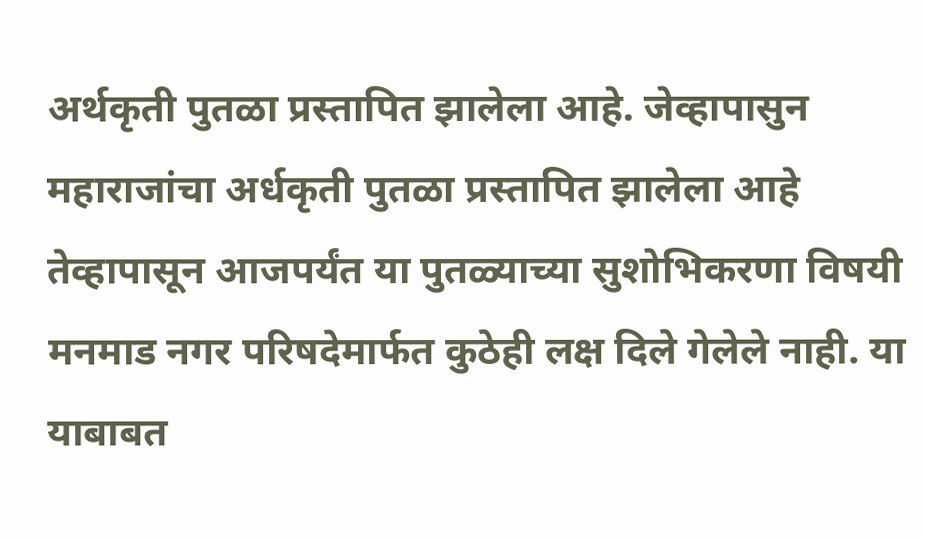अर्थकृती पुतळा प्रस्तापित झालेला आहे. जेव्हापासुन महाराजांचा अर्धकृती पुतळा प्रस्तापित झालेला आहे तेव्हापासून आजपर्यंत या पुतळ्याच्या सुशोभिकरणा विषयी मनमाड नगर परिषदेमार्फत कुठेही लक्ष दिले गेलेले नाही. या याबाबत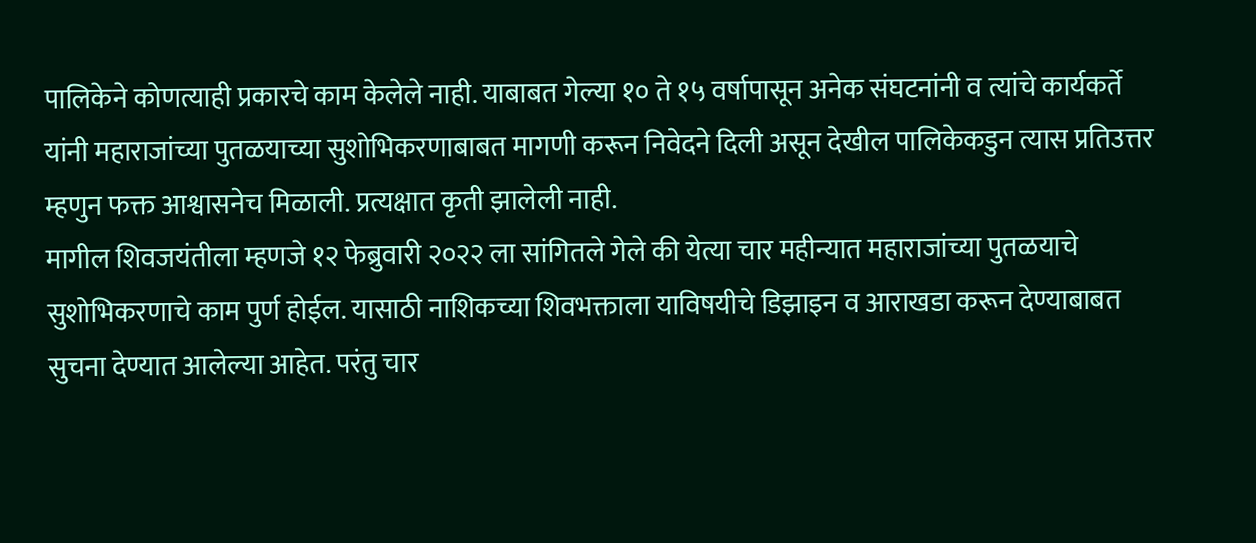पालिकेने कोणत्याही प्रकारचे काम केलेले नाही. याबाबत गेल्या १० ते १५ वर्षापासून अनेक संघटनांनी व त्यांचे कार्यकर्ते यांनी महाराजांच्या पुतळयाच्या सुशोभिकरणाबाबत मागणी करून निवेदने दिली असून देखील पालिकेकडुन त्यास प्रतिउत्तर म्हणुन फक्त आश्वासनेच मिळाली. प्रत्यक्षात कृती झालेली नाही.
मागील शिवजयंतीला म्हणजे १२ फेब्रुवारी २०२२ ला सांगितले गेले की येत्या चार महीन्यात महाराजांच्या पुतळयाचे सुशोभिकरणाचे काम पुर्ण होईल. यासाठी नाशिकच्या शिवभक्ताला याविषयीचे डिझाइन व आराखडा करून देण्याबाबत सुचना देण्यात आलेल्या आहेत. परंतु चार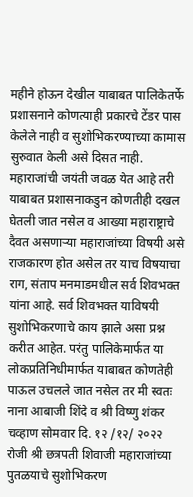महीने होऊन देखील याबाबत पालिकेतर्फे प्रशासनाने कोणत्याही प्रकारचे टेंडर पास केलेले नाही व सुशोभिकरण्याच्या कामास सुरुवात केली असे दिसत नाही.
महाराजांची जयंती जवळ येत आहे तरी याबाबत प्रशासनाकडुन कोणतीही दखल घेतली जात नसेल व आख्या महाराष्ट्राचे दैवत असणाऱ्या महाराजांच्या विषयी असे राजकारण होत असेल तर याच विषयाचा राग, संताप मनमाडमधील सर्व शिवभक्त यांना आहे. सर्व शिवभक्त याविषयी सुशोभिकरणाचे काय झाले असा प्रश्न करीत आहेत. परंतु पालिकेमार्फत या लोकप्रतिनिधीमार्फत याबाबत कोणतेही पाऊल उचलले जात नसेल तर मी स्वतः नाना आबाजी शिंदे व श्री विष्णु शंकर चव्हाण सोमवार दि. १२ /१२/ २०२२ रोजी श्री छत्रपती शिवाजी महाराजांच्या पुतळयाचे सुशोभिकरण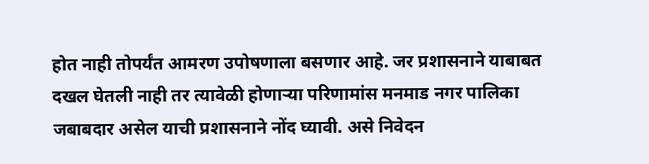होत नाही तोपर्यंत आमरण उपोषणाला बसणार आहे. जर प्रशासनाने याबाबत दखल घेतली नाही तर त्यावेळी होणाऱ्या परिणामांस मनमाड नगर पालिका जबाबदार असेल याची प्रशासनाने नोंद घ्यावी. असे निवेदन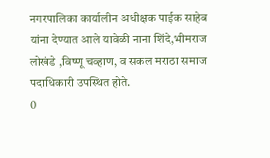नगरपालिका कार्यालीन अधीक्षक पाईक साहेब यांना देण्यात आले यावेळी नाना शिंदे,भीमराज लोखंडे ,विष्णू चव्हाण, व सकल मराठा समाज पदाधिकारी उपस्थित होते.
0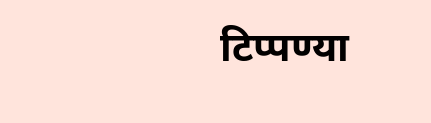टिप्पण्या